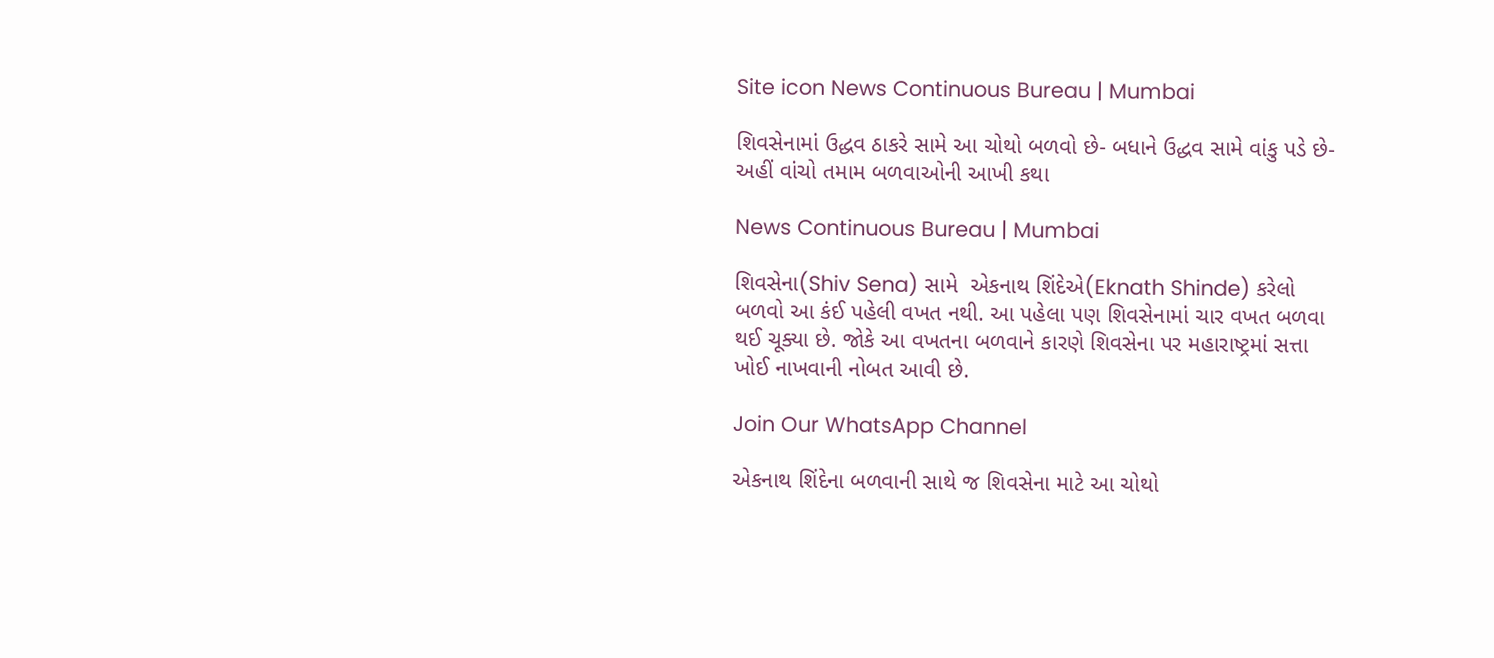Site icon News Continuous Bureau | Mumbai

શિવસેનામાં ઉદ્ધવ ઠાકરે સામે આ ચોથો બળવો છે- બધાને ઉદ્ધવ સામે વાંકુ પડે છે-અહીં વાંચો તમામ બળવાઓની આખી કથા

News Continuous Bureau | Mumbai

શિવસેના(Shiv Sena) સામે  એકનાથ શિંદેએ(Eknath Shinde) કરેલો બળવો આ કંઈ પહેલી વખત નથી. આ પહેલા પણ શિવસેનામાં ચાર વખત બળવા થઈ ચૂક્યા છે. જોકે આ વખતના બળવાને કારણે શિવસેના પર મહારાષ્ટ્રમાં સત્તા ખોઈ નાખવાની નોબત આવી છે.

Join Our WhatsApp Channel

એકનાથ શિંદેના બળવાની સાથે જ શિવસેના માટે આ ચોથો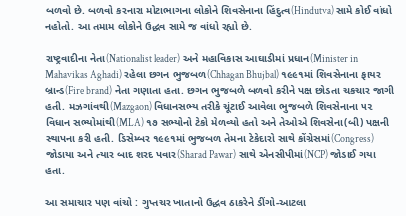બળવો છે. બળવો કરનારા મોટાભાગના લોકોને શિવસેનાના હિંદુત્વ(Hindutva) સામે કોઈ વાંધો નહોતો. આ તમામ લોકોને ઉદ્ધવ સામે જ વાંધો રહ્યો છે.

રાષ્ટ્રવાદીના નેતા(Nationalist leader) અને મહાવિકાસ આઘાડીમાં પ્રધાન(Minister in Mahavikas Aghadi) રહેલા છગન ભુજબળ(Chhagan Bhujbal) ૧૯૯૧માં શિવસેનાના ફાયર બ્રાન્ડ(Fire brand) નેતા ગણાતા હતા. છગન ભુજબળે બળવો કરીને પક્ષ છોડતા ચકચાર જાગી હતી. મઝગાંવથી(Mazgaon) વિધાનસભ્ય તરીકે ચૂંટાઈ આવેલા ભુજબળે શિવસેનાના ૫૨ વિધાન સભ્યોમાંથી(MLA) ૧૭ સભ્યોનો ટેકો મેળવ્યો હતો અને તેઓએ શિવસેના(બી) પક્ષની સ્થાપના કરી હતી. ડિસેમ્બર ૧૯૯૧માં ભુજબળ તેમના ટેકેદારો સાથે કોંગ્રેસમાં(Congress) જોડાયા અને ત્યાર બાદ શરદ પવાર(Sharad Pawar) સાથે એનસીપીમાં(NCP) જોડાઈ ગયા હતા.

આ સમાચાર પણ વાંચો : ગુપ્તચર ખાતાનો ઉદ્ધવ ઠાકરેને ડીંગો-આટલા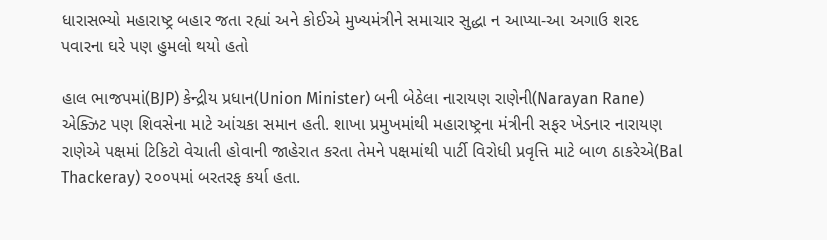ધારાસભ્યો મહારાષ્ટ્ર બહાર જતા રહ્યાં અને કોઈએ મુખ્યમંત્રીને સમાચાર સુદ્ધા ન આપ્યા-આ અગાઉ શરદ પવારના ઘરે પણ હુમલો થયો હતો

હાલ ભાજપમાં(BJP) કેન્દ્રીય પ્રધાન(Union Minister) બની બેઠેલા નારાયણ રાણેની(Narayan Rane) એક્ઝિટ પણ શિવસેના માટે આંચકા સમાન હતી. શાખા પ્રમુખમાંથી મહારાષ્ટ્રના મંત્રીની સફર ખેડનાર નારાયણ રાણેએ પક્ષમાં ટિકિટો વેચાતી હોવાની જાહેરાત કરતા તેમને પક્ષમાંથી પાર્ટી વિરોધી પ્રવૃત્તિ માટે બાળ ઠાકરેએ(Bal Thackeray) ૨૦૦૫માં બરતરફ કર્યા હતા.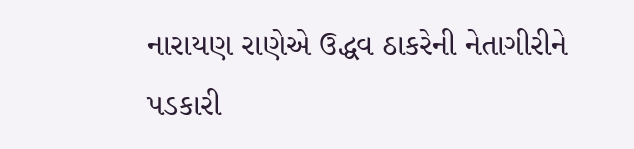નારાયણ રાણેએ ઉદ્ધવ ઠાકરેની નેતાગીરીને પડકારી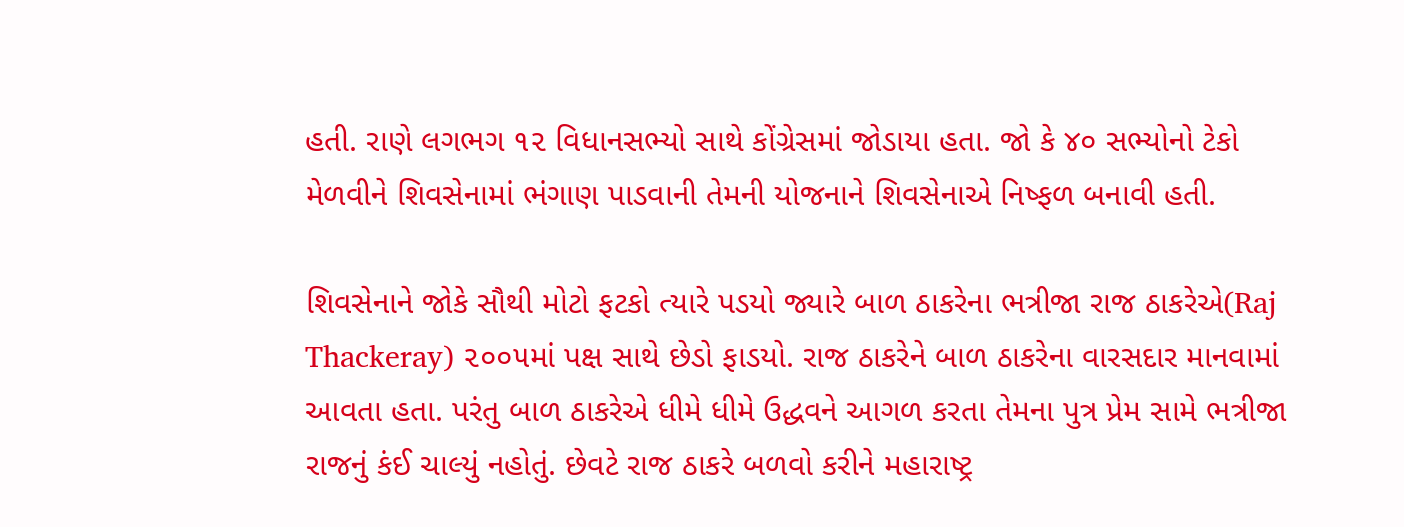હતી. રાણે લગભગ ૧૨ વિધાનસભ્યો સાથે કોંગ્રેસમાં જોડાયા હતા. જો કે ૪૦ સભ્યોનો ટેકો મેળવીને શિવસેનામાં ભંગાણ પાડવાની તેમની યોજનાને શિવસેનાએ નિષ્ફળ બનાવી હતી.

શિવસેનાને જોકે સૌથી મોટો ફટકો ત્યારે પડયો જ્યારે બાળ ઠાકરેના ભત્રીજા રાજ ઠાકરેએ(Raj Thackeray) ૨૦૦૫માં પક્ષ સાથે છેડો ફાડયો. રાજ ઠાકરેને બાળ ઠાકરેના વારસદાર માનવામાં આવતા હતા. પરંતુ બાળ ઠાકરેએ ધીમે ધીમે ઉદ્ધવને આગળ કરતા તેમના પુત્ર પ્રેમ સામે ભત્રીજા રાજનું કંઈ ચાલ્યું નહોતું. છેવટે રાજ ઠાકરે બળવો કરીને મહારાષ્ટ્ર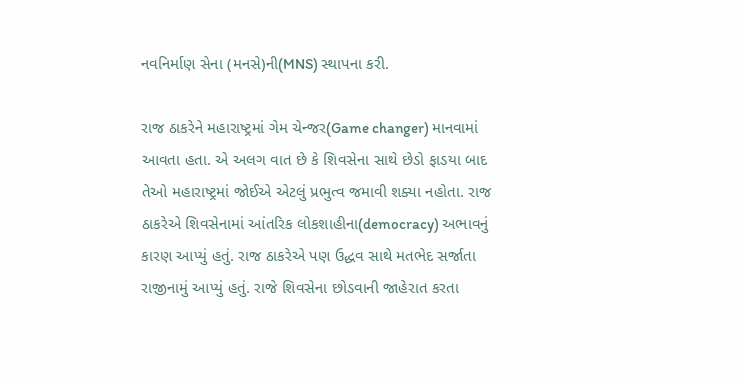નવનિર્માણ સેના (મનસે)ની(MNS) સ્થાપના કરી.

રાજ ઠાકરેને મહારાષ્ટ્રમાં ગેમ ચેન્જર(Game changer) માનવામાં આવતા હતા. એ અલગ વાત છે કે શિવસેના સાથે છેડો ફાડયા બાદ તેઓ મહારાષ્ટ્રમાં જોઈએ એટલું પ્રભુત્વ જમાવી શક્યા નહોતા. રાજ ઠાકરેએ શિવસેનામાં આંતરિક લોકશાહીના(democracy) અભાવનું કારણ આપ્યું હતું. રાજ ઠાકરેએ પણ ઉદ્ધવ સાથે મતભેદ સર્જાતા રાજીનામું આપ્યું હતું. રાજે શિવસેના છોડવાની જાહેરાત કરતા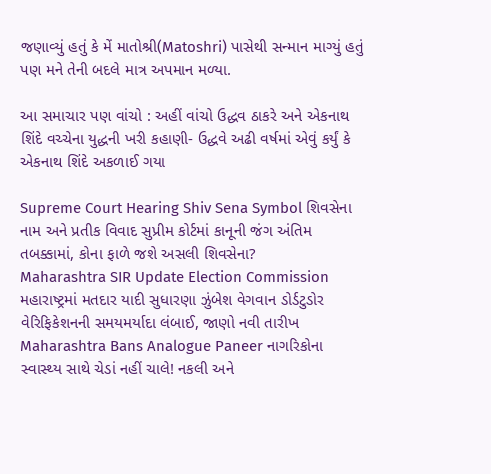જણાવ્યું હતું કે મેં માતોશ્રી(Matoshri) પાસેથી સન્માન માગ્યું હતું પણ મને તેની બદલે માત્ર અપમાન મળ્યા.

આ સમાચાર પણ વાંચો : અહીં વાંચો ઉદ્ધવ ઠાકરે અને એકનાથ શિંદે વચ્ચેના યુદ્ધની ખરી કહાણી- ઉદ્ધવે અઢી વર્ષમાં એવું કર્યું કે એકનાથ શિંદે અકળાઈ ગયા

Supreme Court Hearing Shiv Sena Symbol શિવસેના નામ અને પ્રતીક વિવાદ સુપ્રીમ કોર્ટમાં કાનૂની જંગ અંતિમ તબક્કામાં, કોના ફાળે જશે અસલી શિવસેના?
Maharashtra SIR Update Election Commission મહારાષ્ટ્રમાં મતદાર યાદી સુધારણા ઝુંબેશ વેગવાન ડોર્ડટુડોર વેરિફિકેશનની સમયમર્યાદા લંબાઈ, જાણો નવી તારીખ
Maharashtra Bans Analogue Paneer નાગરિકોના સ્વાસ્થ્ય સાથે ચેડાં નહીં ચાલે! નકલી અને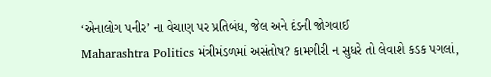‘એનાલોગ પનીર’ ના વેચાણ પર પ્રતિબંધ, જેલ અને દંડની જોગવાઈ
Maharashtra Politics મંત્રીમંડળમાં અસંતોષ? કામગીરી ન સુધરે તો લેવાશે કડક પગલાં,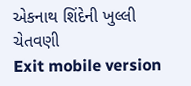એકનાથ શિંદેની ખુલ્લી ચેતવણી
Exit mobile version